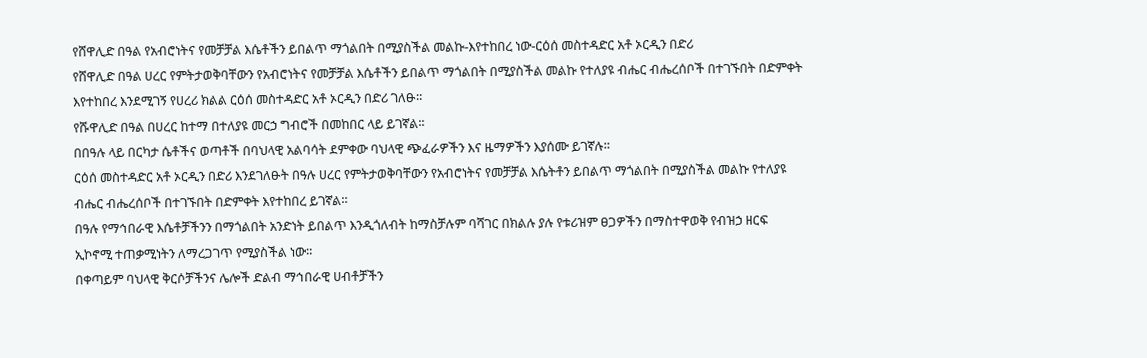የሸዋሊድ በዓል የአብሮነትና የመቻቻል እሴቶችን ይበልጥ ማጎልበት በሚያስችል መልኩ-እየተከበረ ነው-ርዕሰ መስተዳድር አቶ ኦርዲን በድሪ
የሸዋሊድ በዓል ሀረር የምትታወቅባቸውን የአብሮነትና የመቻቻል እሴቶችን ይበልጥ ማጎልበት በሚያስችል መልኩ የተለያዩ ብሔር ብሔረሰቦች በተገኙበት በድምቀት እየተከበረ እንደሚገኝ የሀረሪ ክልል ርዕሰ መስተዳድር አቶ ኦርዲን በድሪ ገለፁ።
የሹዋሊድ በዓል በሀረር ከተማ በተለያዩ መርኃ ግብሮች በመከበር ላይ ይገኛል፡፡
በበዓሉ ላይ በርካታ ሴቶችና ወጣቶች በባህላዊ አልባሳት ደምቀው ባህላዊ ጭፈራዎችን እና ዜማዎችን እያሰሙ ይገኛሉ።
ርዕሰ መስተዳድር አቶ ኦርዲን በድሪ እንደገለፁት በዓሉ ሀረር የምትታወቅባቸውን የአብሮነትና የመቻቻል እሴትቶን ይበልጥ ማጎልበት በሚያስችል መልኩ የተለያዩ ብሔር ብሔረሰቦች በተገኙበት በድምቀት እየተከበረ ይገኛል።
በዓሉ የማኅበራዊ እሴቶቻችንን በማጎልበት አንድነት ይበልጥ እንዲጎለብት ከማስቻሉም ባሻገር በክልሉ ያሉ የቱሪዝም ፀጋዎችን በማስተዋወቅ የብዝኃ ዘርፍ ኢኮኖሚ ተጠቃሚነትን ለማረጋገጥ የሚያስችል ነው።
በቀጣይም ባህላዊ ቅርሶቻችንና ሌሎች ድልብ ማኅበራዊ ሀብቶቻችን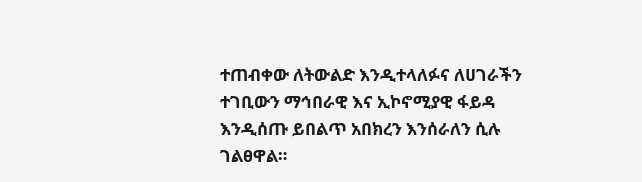ተጠብቀው ለትውልድ እንዲተላለፉና ለሀገራችን ተገቢውን ማኅበራዊ እና ኢኮኖሚያዊ ፋይዳ እንዲሰጡ ይበልጥ አበክረን እንሰራለን ሲሉ ገልፀዋል።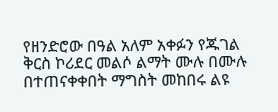የዘንድሮው በዓል አለም አቀፉን የጁገል ቅርስ ኮሪደር መልሶ ልማት ሙሉ በሙሉ በተጠናቀቀበት ማግስት መከበሩ ልዩ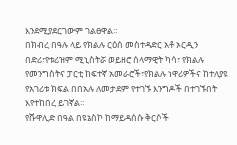እንደሚያደርገውም ገልፀዋል።
በክብረ በዓሉ ላይ የክልሉ ርዕሰ መስተዳድር አቶ ኦርዲን በድሪ፣የቱሪዝም ሚኒስትሯ ወይዘሮ ሰላማዊት ካሳ፣ የክልሉ የመንግስትና ፓርቲ ከፍተኛ አመራሮች፣የክልሉ ነዋሪዎችና ከተለያዩ የአገሪቱ ክፍል በበአሉ ለመታደም የተገኙ እንግዶች በተገኙበት እየተከበረ ይገኛል።
የሹዋሊድ በዓል በዩኔስኮ ከማይዳሰሱ ቅርሶች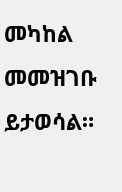መካከል መመዝገቡ ይታወሳል።